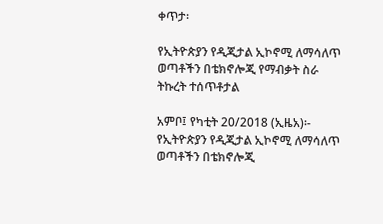ቀጥታ፡

የኢትዮጵያን የዲጂታል ኢኮኖሚ ለማሳለጥ ወጣቶችን በቴክኖሎጂ የማብቃት ስራ ትኩረት ተሰጥቶታል

አምቦ፤ የካቲት 20/2018 (ኢዜአ)፡- የኢትዮጵያን የዲጂታል ኢኮኖሚ ለማሳለጥ ወጣቶችን በቴክኖሎጂ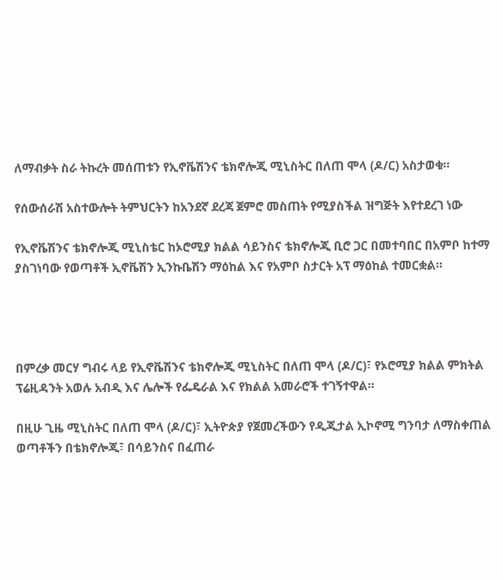ለማብቃት ስራ ትኩረት መሰጠቱን የኢኖቬሽንና ቴክኖሎጂ ሚኒስትር በለጠ ሞላ (ዶ/ር) አስታወቁ።

የሰውሰራሽ አስተውሎት ትምህርትን ከአንደኛ ደረጃ ጀምሮ መስጠት የሚያስችል ዝግጅት እየተደረገ ነው

የኢኖቬሽንና ቴክኖሎጂ ሚኒስቴር ከኦሮሚያ ክልል ሳይንስና ቴክኖሎጂ ቢሮ ጋር በመተባበር በአምቦ ከተማ ያስገነባው የወጣቶች ኢኖቬሽን ኢንኩቤሽን ማዕከል እና የአምቦ ስታርት አፕ ማዕከል ተመርቋል።




በምረቃ መርሃ ግብሩ ላይ የኢኖቬሽንና ቴክኖሎጂ ሚኒስትር በለጠ ሞላ (ዶ/ር)፣ የኦሮሚያ ክልል ምክትል ፕሬዚዳንት አወሉ አብዲ እና ሌሎች የፌዴራል እና የክልል አመራሮች ተገኝተዋል።

በዚሁ ጊዜ ሚኒስትር በለጠ ሞላ (ዶ/ር)፣ ኢትዮጵያ የጀመረችውን የዲጂታል ኢኮኖሚ ግንባታ ለማስቀጠል ወጣቶችን በቴክኖሎጂ፣ በሳይንስና በፈጠራ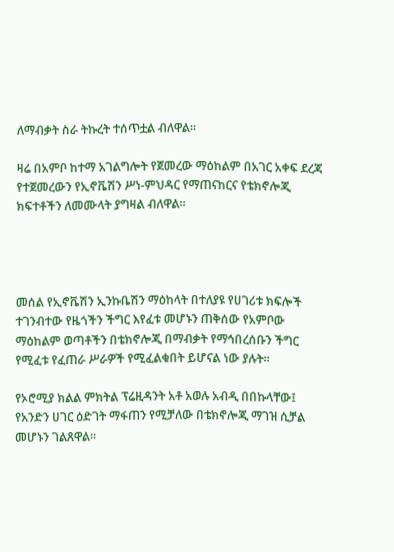ለማብቃት ስራ ትኩረት ተሰጥቷል ብለዋል።

ዛሬ በአምቦ ከተማ አገልግሎት የጀመረው ማዕከልም በአገር አቀፍ ደረጃ የተጀመረውን የኢኖቬሽን ሥነ-ምህዳር የማጠናከርና የቴክኖሎጂ ክፍተቶችን ለመሙላት ያግዛል ብለዋል።




መሰል የኢኖቬሽን ኢንኩቤሽን ማዕከላት በተለያዩ የሀገሪቱ ክፍሎች ተገንብተው የዜጎችን ችግር እየፈቱ መሆኑን ጠቅሰው የአምቦው ማዕከልም ወጣቶችን በቴክኖሎጂ በማብቃት የማኅበረሰቡን ችግር የሚፈቱ የፈጠራ ሥራዎች የሚፈልቁበት ይሆናል ነው ያሉት።

የኦሮሚያ ክልል ምክትል ፕሬዚዳንት አቶ አወሉ አብዲ በበኩላቸው፤ የአንድን ሀገር ዕድገት ማፋጠን የሚቻለው በቴክኖሎጂ ማገዝ ሲቻል መሆኑን ገልጸዋል።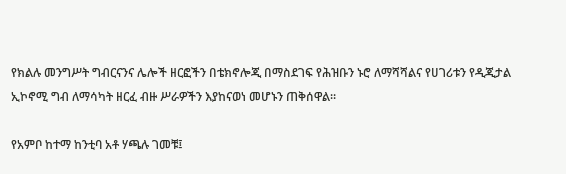የክልሉ መንግሥት ግብርናንና ሌሎች ዘርፎችን በቴክኖሎጂ በማስደገፍ የሕዝቡን ኑሮ ለማሻሻልና የሀገሪቱን የዲጂታል ኢኮኖሚ ግብ ለማሳካት ዘርፈ ብዙ ሥራዎችን እያከናወነ መሆኑን ጠቅሰዋል።

የአምቦ ከተማ ከንቲባ አቶ ሃጫሉ ገመቹ፤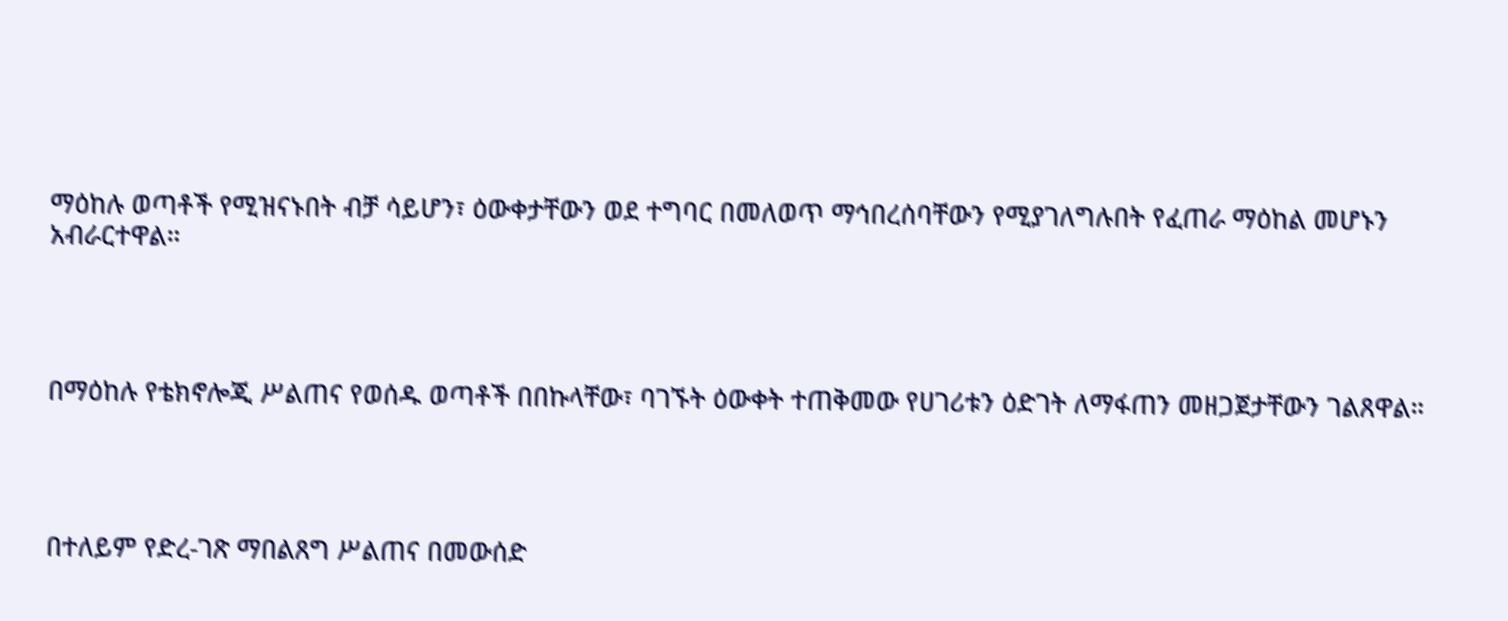ማዕከሉ ወጣቶች የሚዝናኑበት ብቻ ሳይሆን፣ ዕውቀታቸውን ወደ ተግባር በመለወጥ ማኅበረሰባቸውን የሚያገለግሉበት የፈጠራ ማዕከል መሆኑን አብራርተዋል።




በማዕከሉ የቴክኖሎጂ ሥልጠና የወሰዱ ወጣቶች በበኩላቸው፣ ባገኙት ዕውቀት ተጠቅመው የሀገሪቱን ዕድገት ለማፋጠን መዘጋጀታቸውን ገልጸዋል።




በተለይም የድረ-ገጽ ማበልጸግ ሥልጠና በመውሰድ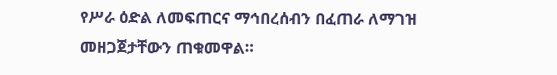የሥራ ዕድል ለመፍጠርና ማኅበረሰብን በፈጠራ ለማገዝ መዘጋጀታቸውን ጠቁመዋል።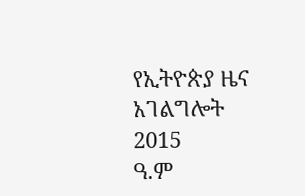የኢትዮጵያ ዜና አገልግሎት
2015
ዓ.ም